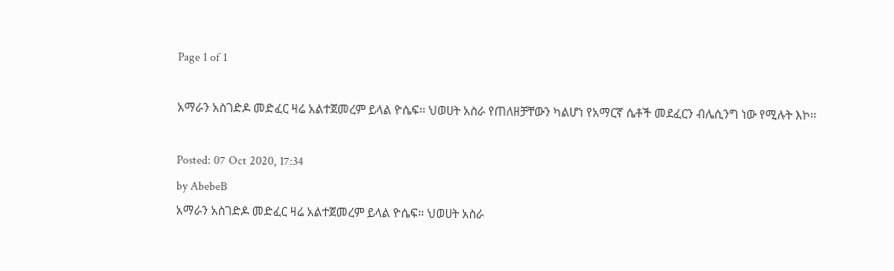Page 1 of 1

አማራን አስገድዶ መድፈር ዛሬ አልተጀመረም ይላል ዮሴፍ፡፡ ህወሀት አስራ የጠለዘቻቸውን ካልሆነ የአማርኛ ሴቶች መደፈርን ብሌሲንግ ነው የሚሉት እኮ፡፡

Posted: 07 Oct 2020, 17:34
by AbebeB
አማራን አስገድዶ መድፈር ዛሬ አልተጀመረም ይላል ዮሴፍ፡፡ ህወሀት አስራ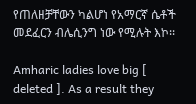የጠለዘቻቸውን ካልሆነ የአማርኛ ሴቶች መደፈርን ብሌሲንግ ነው የሚሉት እኮ፡፡

Amharic ladies love big [ deleted ]. As a result they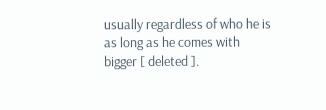usually regardless of who he is as long as he comes with bigger [ deleted ].